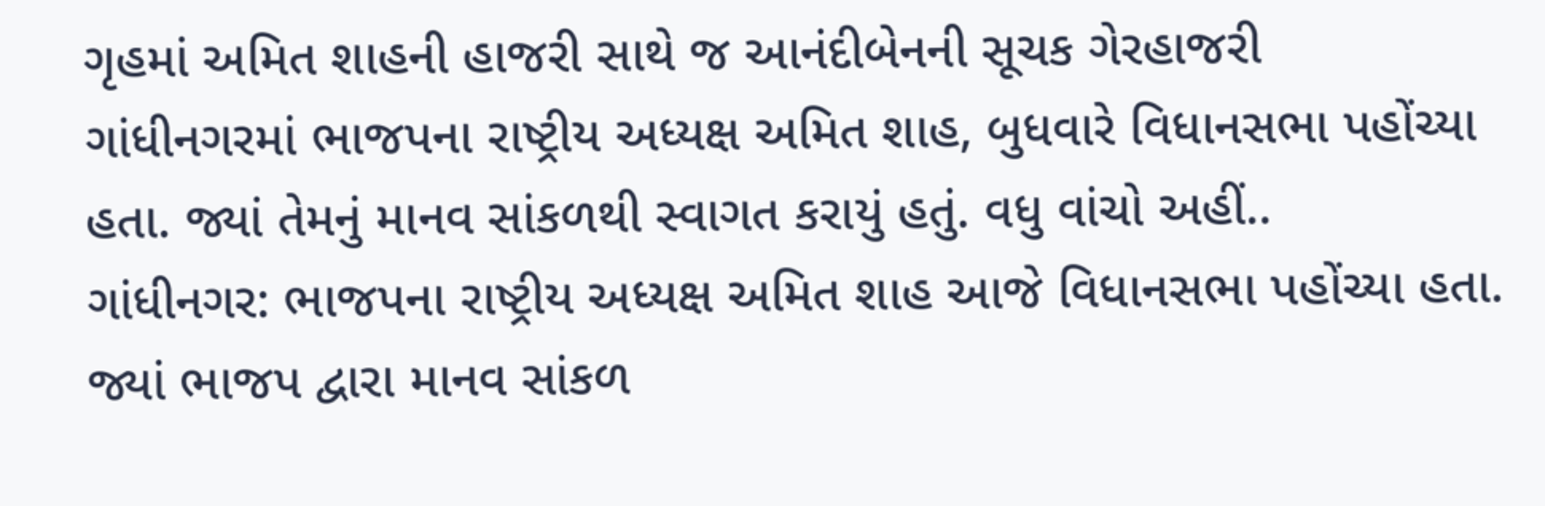ગૃહમાં અમિત શાહની હાજરી સાથે જ આનંદીબેનની સૂચક ગેરહાજરી
ગાંધીનગરમાં ભાજપના રાષ્ટ્રીય અધ્યક્ષ અમિત શાહ, બુધવારે વિધાનસભા પહોંચ્યા હતા. જ્યાં તેમનું માનવ સાંકળથી સ્વાગત કરાયું હતું. વધુ વાંચો અહીં..
ગાંધીનગર: ભાજપના રાષ્ટ્રીય અધ્યક્ષ અમિત શાહ આજે વિધાનસભા પહોંચ્યા હતા. જ્યાં ભાજપ દ્વારા માનવ સાંકળ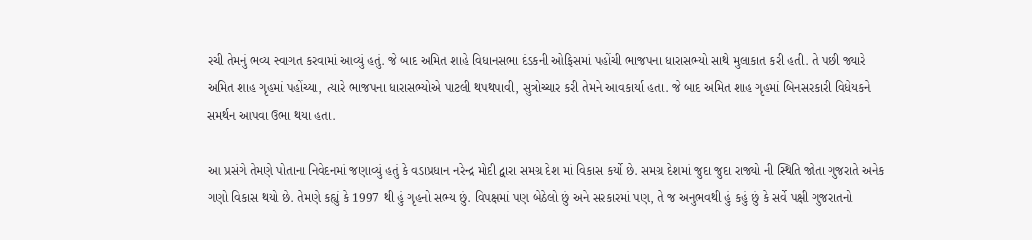રચી તેમનું ભવ્ય સ્વાગત કરવામાં આવ્યું હતું. જે બાદ અમિત શાહે વિધાનસભા દંડકની ઓફિસમાં પહોંચી ભાજપના ધારાસભ્યો સાથે મુલાકાત કરી હતી. તે પછી જ્યારે અમિત શાહ ગૃહમાં પહોંચ્યા, ત્યારે ભાજપના ધારાસભ્યોએ પાટલી થપથપાવી, સુત્રોચ્ચાર કરી તેમને આવકાર્યા હતા. જે બાદ અમિત શાહ ગૃહમાં બિનસરકારી વિધેયકને સમર્થન આપવા ઉભા થયા હતા.

આ પ્રસંગે તેમણે પોતાના નિવેદનમાં જણાવ્યું હતું કે વડાપ્રધાન નરેન્દ્ર મોદી દ્વારા સમગ્ર દેશ માં વિકાસ કર્યો છે. સમગ્ર દેશમાં જુદા જુદા રાજ્યો ની સ્થિતિ જોતા ગુજરાતે અનેક ગણો વિકાસ થયો છે. તેમણે કહ્યું કે 1997 થી હું ગૃહનો સભ્ય છું. વિપક્ષમાં પણ બેઠેલો છું અને સરકારમાં પણ, તે જ અનુભવથી હું કહું છું કે સર્વે પક્ષી ગુજરાતનો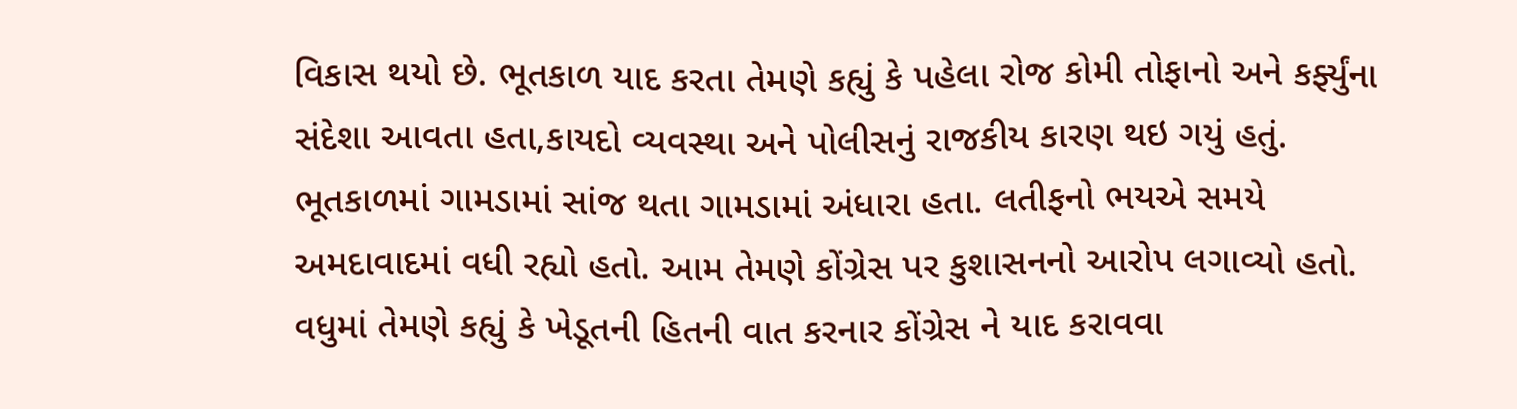વિકાસ થયો છે. ભૂતકાળ યાદ કરતા તેમણે કહ્યું કે પહેલા રોજ કોમી તોફાનો અને કર્ફ્યુંના સંદેશા આવતા હતા,કાયદો વ્યવસ્થા અને પોલીસનું રાજકીય કારણ થઇ ગયું હતું. ભૂતકાળમાં ગામડામાં સાંજ થતા ગામડામાં અંધારા હતા. લતીફનો ભયએ સમયે અમદાવાદમાં વધી રહ્યો હતો. આમ તેમણે કોંગ્રેસ પર કુશાસનનો આરોપ લગાવ્યો હતો.
વધુમાં તેમણે કહ્યું કે ખેડૂતની હિતની વાત કરનાર કોંગ્રેસ ને યાદ કરાવવા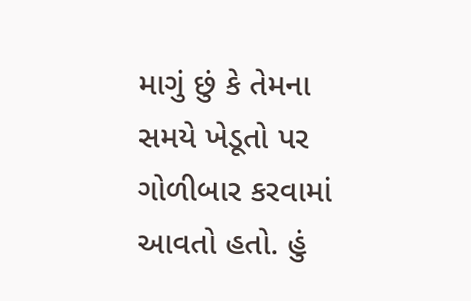માગું છું કે તેમના સમયે ખેડૂતો પર ગોળીબાર કરવામાં આવતો હતો. હું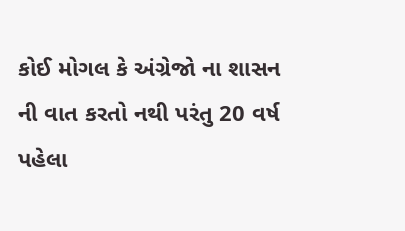કોઈ મોગલ કે અંગ્રેજો ના શાસન ની વાત કરતો નથી પરંતુ 20 વર્ષ પહેલા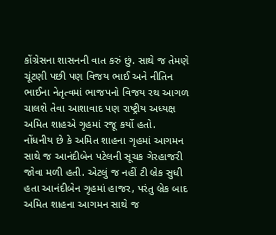કોંગ્રેસના શાસનની વાત કરું છું. સાથે જ તેમણે ચૂંટણી પછી પણ વિજય ભાઈ અને નીતિન ભાઈના નેતૃત્વમાં ભાજપનો વિજય રથ આગળ ચાલશે તેવા આશાવાદ પણ રાષ્ટ્રીય અધ્યક્ષ અમિત શાહએ ગૃહમાં રજૂ કર્યો હતો.
નોંધનીય છે કે અમિત શાહના ગૃહમાં આગમન સાથે જ આનંદીબેન પટેલની સૂચક ગેરહાજરી જોવા મળી હતી. એટલું જ નહીં ટી બ્રેક સુધી હતા આનંદીબેન ગૃહમાં હાજર, પરંતુ બ્રેક બાદ અમિત શાહના આગમન સાથે જ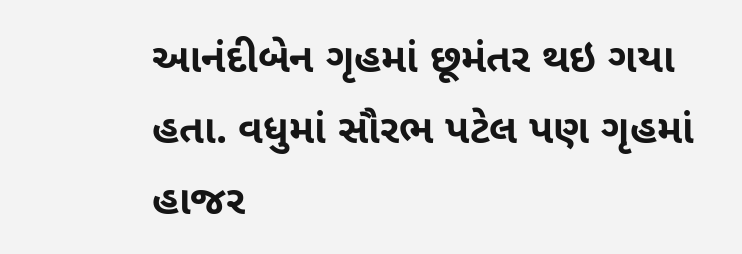આનંદીબેન ગૃહમાં છૂમંતર થઇ ગયા હતા. વધુમાં સૌરભ પટેલ પણ ગૃહમાં હાજર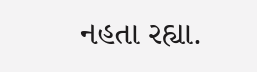નહતા રહ્યા.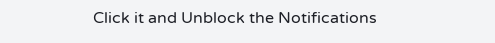Click it and Unblock the Notifications